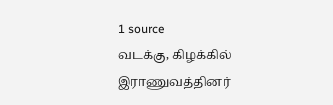1 source
வடக்கு, கிழக்கில் இராணுவத்தினர்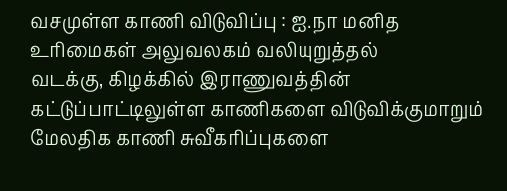வசமுள்ள காணி விடுவிப்பு : ஐ.நா மனித உரிமைகள் அலுவலகம் வலியுறுத்தல்
வடக்கு, கிழக்கில் இராணுவத்தின் கட்டுப்பாட்டிலுள்ள காணிகளை விடுவிக்குமாறும் மேலதிக காணி சுவீகரிப்புகளை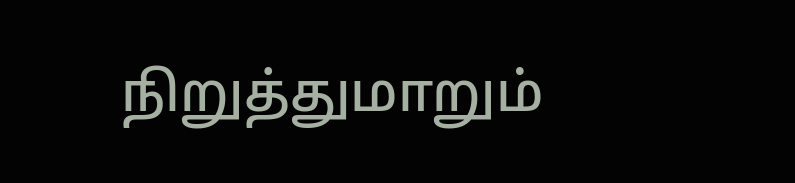நிறுத்துமாறும்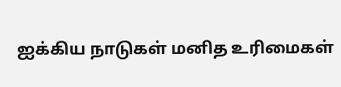ஐக்கிய நாடுகள் மனித உரிமைகள்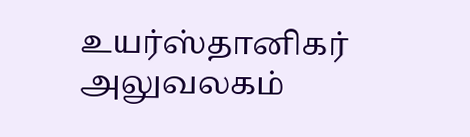உயர்ஸ்தானிகர் அலுவலகம்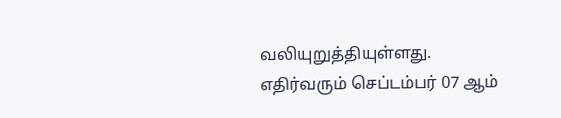வலியுறுத்தியுள்ளது. எதிர்வரும் செப்டம்பர் 07 ஆம்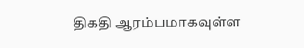திகதி ஆரம்பமாகவுள்ள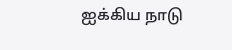ஐக்கிய நாடு